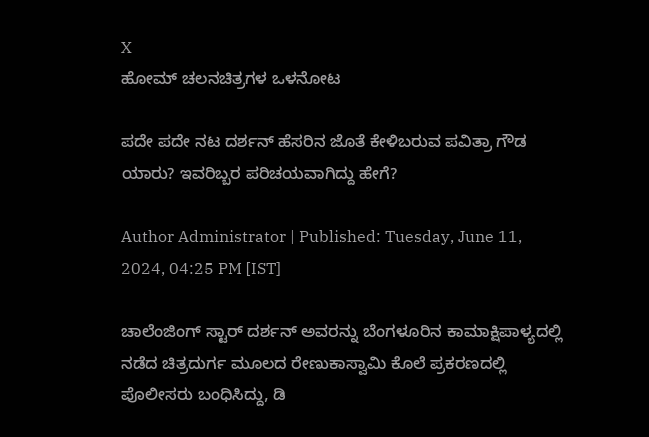X
ಹೋಮ್ ಚಲನಚಿತ್ರಗಳ ಒಳನೋಟ

ಪದೇ ಪದೇ ನಟ ದರ್ಶನ್ ಹೆಸರಿನ ಜೊತೆ ಕೇಳಿಬರುವ ಪವಿತ್ರಾ ಗೌಡ ಯಾರು? ಇವರಿಬ್ಬರ ಪರಿಚಯವಾಗಿದ್ದು ಹೇಗೆ?

Author Administrator | Published: Tuesday, June 11, 2024, 04:25 PM [IST]

ಚಾಲೆಂಜಿಂಗ್ ಸ್ಟಾರ್ ದರ್ಶನ್ ಅವರನ್ನು ಬೆಂಗಳೂರಿನ ಕಾಮಾಕ್ಷಿಪಾಳ್ಯದಲ್ಲಿ ನಡೆದ ಚಿತ್ರದುರ್ಗ ಮೂಲದ ರೇಣುಕಾಸ್ವಾಮಿ ಕೊಲೆ ಪ್ರಕರಣದಲ್ಲಿ ಪೊಲೀಸರು ಬಂಧಿಸಿದ್ದು, ಡಿ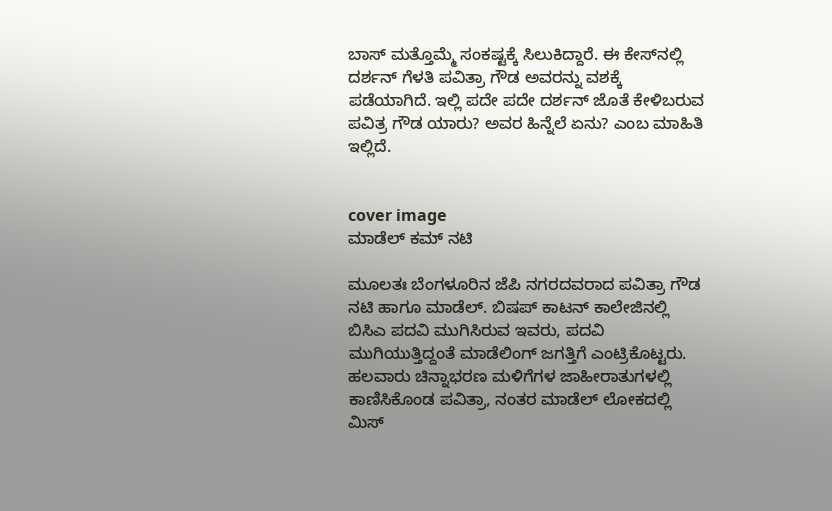ಬಾಸ್ ಮತ್ತೊಮ್ಮೆ ಸಂಕಷ್ಟಕ್ಕೆ ಸಿಲುಕಿದ್ದಾರೆ. ಈ ಕೇಸ್‌ನಲ್ಲಿ ದರ್ಶನ್ ಗೆಳತಿ ಪವಿತ್ರಾ ಗೌಡ ಅವರನ್ನು ವಶಕ್ಕೆ ಪಡೆಯಾಗಿದೆ. ಇಲ್ಲಿ ಪದೇ ಪದೇ ದರ್ಶನ್ ಜೊತೆ ಕೇಳಿಬರುವ ಪವಿತ್ರ ಗೌಡ ಯಾರು? ಅವರ ಹಿನ್ನೆಲೆ ಏನು? ಎಂಬ ಮಾಹಿತಿ ಇಲ್ಲಿದೆ.


cover image
ಮಾಡೆಲ್ ಕಮ್ ನಟಿ

ಮೂಲತಃ ಬೆಂಗಳೂರಿನ ಜೆಪಿ ನಗರದವರಾದ ಪವಿತ್ರಾ ಗೌಡ ನಟಿ ಹಾಗೂ ಮಾಡೆಲ್. ಬಿಷಪ್ ಕಾಟನ್ ಕಾಲೇಜಿನಲ್ಲಿ ಬಿಸಿಎ ಪದವಿ ಮುಗಿಸಿರುವ ಇವರು, ಪದವಿ ಮುಗಿಯುತ್ತಿದ್ದಂತೆ ಮಾಡೆಲಿಂಗ್ ಜಗತ್ತಿಗೆ ಎಂಟ್ರಿಕೊಟ್ಟರು. ಹಲವಾರು ಚಿನ್ನಾಭರಣ ಮಳಿಗೆಗಳ ಜಾಹೀರಾತುಗಳಲ್ಲಿ ಕಾಣಿಸಿಕೊಂಡ ಪವಿತ್ರಾ, ನಂತರ ಮಾಡೆಲ್ ಲೋಕದಲ್ಲಿ ಮಿಸ್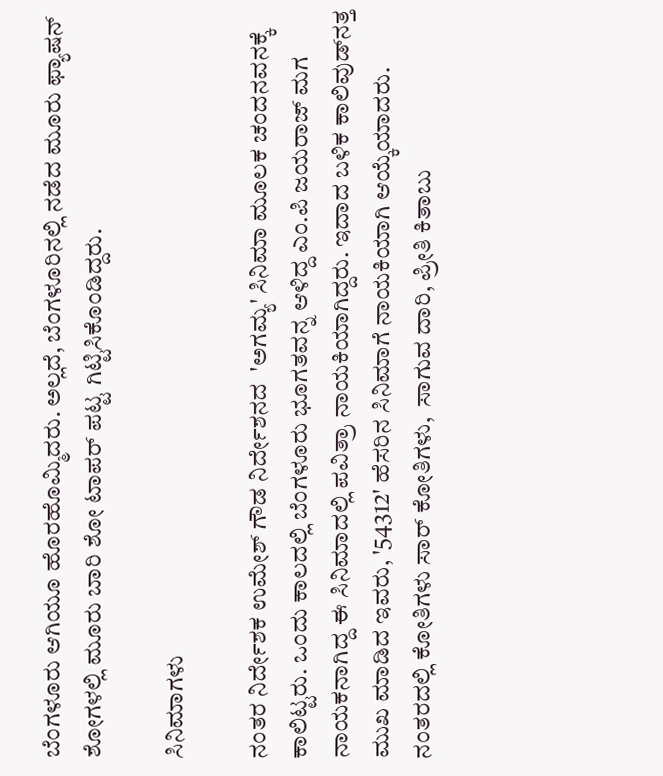ಬೆಂಗಳೂರು ಆಗಿಯೂ ಹೊರಹೊಮ್ಮಿದರು. ಅಲ್ಲದೆ, ಬೆಂಗಳೂರಿನಲ್ಲಿ ನಡೆದ ಮೂರು ಫ್ಯಾಷನ್ ಶೋಗಳಲ್ಲಿ ಮೂರು ಬಾರಿ ಶೋ ಟಾಪರ್ ಪಟ್ಟ ಗಿಟ್ಟಿಸಿಕೊಂಡಿದ್ದರು.

ಸಿನಿಮಾಗಳು

ನಂತರ ನಿರ್ದೇಶಕ ಉಮೇಶ್ ಗೌಡ ನಿರ್ದೇಶನದ  'ಅಗಮ್ಯ' ಸಿನಿಮಾ ಮೂಲಕ ಚಂದನವನಕ್ಕೆ ಕಾಲಿಟ್ಟರು. ಒಂದು ಕಾಲದಲ್ಲಿ ಬೆಂಗಳೂರು ಭೂಗತವನ್ನ ಆಳಿದ್ದ ಎಂ.ಪಿ ಜಯರಾಜ್ ಮಗ ನಾಯಕನಾಗಿದ್ದ ಈ ಸಿನಿಮಾದಲ್ಲಿ ಪವಿತ್ರಾ ನಾಯಕಿಯಾಗಿದ್ದರು. ಇದಾದ ಬಳಿಕ ಕಾಲಿವುಡ್‌ನತ್ತ ಮುಖ ಮಾಡಿದ ಇವರು, '54312' ಹೆಸರಿನ ಸಿನಿಮಾಗೆ ನಾಯಕಿಯಾಗಿ ಆಯ್ಕೆಯಾದರು. ನಂತರದಲ್ಲಿ ಕೋತಿಗಳು ಸಾರ್ ಕೋತಿಗಳು,  ಸಾಗುವ ದಾರಿ, ಪ್ರೀತಿ ಕಿತಾಬು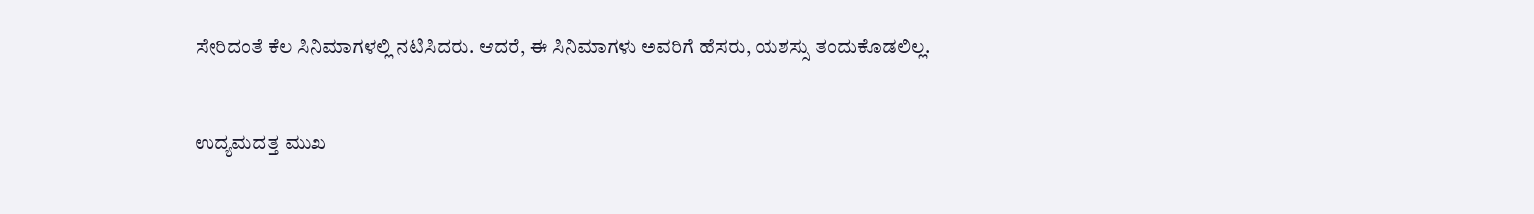ಸೇರಿದಂತೆ ಕೆಲ ಸಿನಿಮಾಗಳಲ್ಲಿ ನಟಿಸಿದರು. ಆದರೆ, ಈ ಸಿನಿಮಾಗಳು ಅವರಿಗೆ ಹೆಸರು, ಯಶಸ್ಸು ತಂದುಕೊಡಲಿಲ್ಲ.


ಉದ್ಯಮದತ್ತ ಮುಖ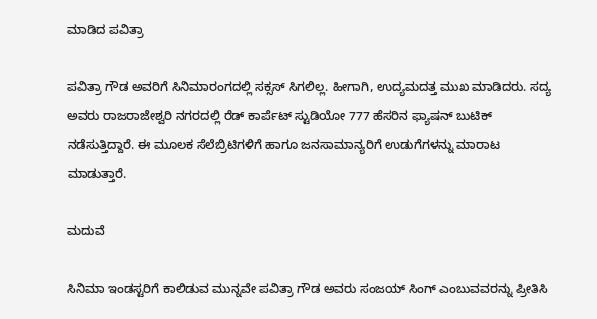ಮಾಡಿದ ಪವಿತ್ರಾ

ಪವಿತ್ರಾ ಗೌಡ ಅವರಿಗೆ ಸಿನಿಮಾರಂಗದಲ್ಲಿ ಸಕ್ಸಸ್ ಸಿಗಲಿಲ್ಲ. ಹೀಗಾಗಿ, ಉದ್ಯಮದತ್ತ ಮುಖ ಮಾಡಿದರು. ಸದ್ಯ ಅವರು ರಾಜರಾಜೇಶ್ವರಿ ನಗರದಲ್ಲಿ ರೆಡ್ ಕಾರ್ಪೆಟ್ ಸ್ಟುಡಿಯೋ 777 ಹೆಸರಿನ ಫ್ಯಾಷನ್ ಬುಟಿಕ್ ನಡೆಸುತ್ತಿದ್ದಾರೆ. ಈ ಮೂಲಕ ಸೆಲೆಬ್ರಿಟಿಗಳಿಗೆ ಹಾಗೂ ಜನಸಾಮಾನ್ಯರಿಗೆ ಉಡುಗೆಗಳನ್ನು ಮಾರಾಟ ಮಾಡುತ್ತಾರೆ.

ಮದುವೆ

ಸಿನಿಮಾ ಇಂಡಸ್ಟರಿಗೆ ಕಾಲಿಡುವ ಮುನ್ನವೇ ಪವಿತ್ರಾ ಗೌಡ ಅವರು ಸಂಜಯ್ ಸಿಂಗ್ ಎಂಬುವವರನ್ನು ಪ್ರೀತಿಸಿ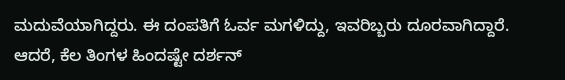ಮದುವೆಯಾಗಿದ್ದರು. ಈ ದಂಪತಿಗೆ ಓರ್ವ ಮಗಳಿದ್ದು, ಇವರಿಬ್ಬರು ದೂರವಾಗಿದ್ದಾರೆ. ಆದರೆ, ಕೆಲ ತಿಂಗಳ ಹಿಂದಷ್ಟೇ ದರ್ಶನ್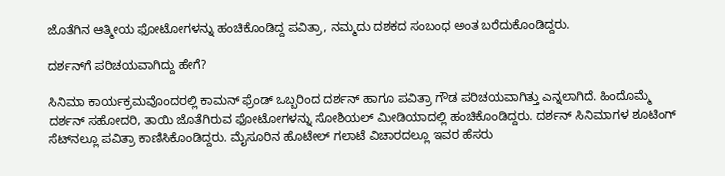ಜೊತೆಗಿನ ಆತ್ಮೀಯ ಫೋಟೋಗಳನ್ನು ಹಂಚಿಕೊಂಡಿದ್ದ ಪವಿತ್ರಾ, ನಮ್ಮದು ದಶಕದ ಸಂಬಂಧ ಅಂತ ಬರೆದುಕೊಂಡಿದ್ದರು.

ದರ್ಶನ್‌ಗೆ ಪರಿಚಯವಾಗಿದ್ದು ಹೇಗೆ?

ಸಿನಿಮಾ ಕಾರ್ಯಕ್ರಮವೊಂದರಲ್ಲಿ ಕಾಮನ್ ಫ್ರೆಂಡ್ ಒಬ್ಬರಿಂದ ದರ್ಶನ್ ಹಾಗೂ ಪವಿತ್ರಾ ಗೌಡ ಪರಿಚಯವಾಗಿತ್ತು ಎನ್ನಲಾಗಿದೆ. ಹಿಂದೊಮ್ಮೆ ದರ್ಶನ್ ಸಹೋದರಿ, ತಾಯಿ ಜೊತೆಗಿರುವ ಫೋಟೋಗಳನ್ನು ಸೋಶಿಯಲ್ ಮೀಡಿಯಾದಲ್ಲಿ ಹಂಚಿಕೊಂಡಿದ್ದರು. ದರ್ಶನ್ ಸಿನಿಮಾಗಳ ಶೂಟಿಂಗ್ ಸೆಟ್‌ನಲ್ಲೂ ಪವಿತ್ರಾ ಕಾಣಿಸಿಕೊಂಡಿದ್ದರು. ಮೈಸೂರಿನ ಹೊಟೇಲ್ ಗಲಾಟೆ ವಿಚಾರದಲ್ಲೂ ಇವರ ಹೆಸರು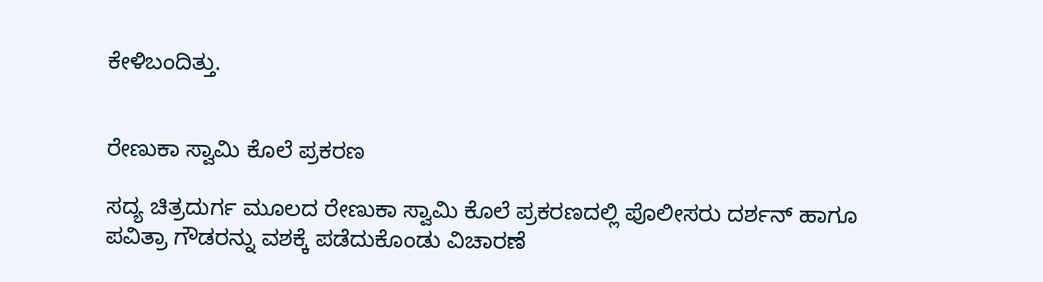ಕೇಳಿಬಂದಿತ್ತು.


ರೇಣುಕಾ ಸ್ವಾಮಿ ಕೊಲೆ ಪ್ರಕರಣ

ಸದ್ಯ ಚಿತ್ರದುರ್ಗ ಮೂಲದ ರೇಣುಕಾ ಸ್ವಾಮಿ ಕೊಲೆ ಪ್ರಕರಣದಲ್ಲಿ ಪೊಲೀಸರು ದರ್ಶನ್ ಹಾಗೂ ಪವಿತ್ರಾ ಗೌಡರನ್ನು ವಶಕ್ಕೆ ಪಡೆದುಕೊಂಡು ವಿಚಾರಣೆ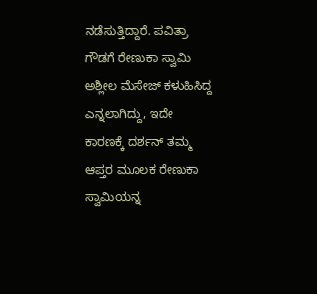ನಡೆಸುತ್ತಿದ್ದಾರೆ. ಪವಿತ್ರಾ ಗೌಡಗೆ ರೇಣುಕಾ ಸ್ವಾಮಿ ಅಶ್ಲೀಲ ಮೆಸೇಜ್ ಕಳುಹಿಸಿದ್ದ ಎನ್ನಲಾಗಿದ್ದು, ಇದೇ ಕಾರಣಕ್ಕೆ ದರ್ಶನ್ ತಮ್ಮ ಆಪ್ತರ ಮೂಲಕ ರೇಣುಕಾ ಸ್ವಾಮಿಯನ್ನ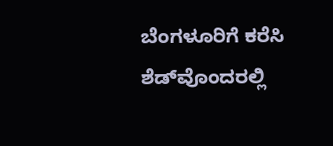ಬೆಂಗಳೂರಿಗೆ ಕರೆಸಿ ಶೆಡ್‌ವೊಂದರಲ್ಲಿ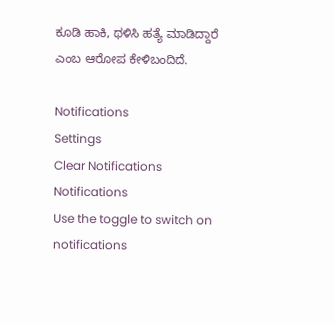ಕೂಡಿ ಹಾಕಿ, ಥಳಿಸಿ ಹತ್ಯೆ ಮಾಡಿದ್ದಾರೆ ಎಂಬ ಆರೋಪ ಕೇಳಿಬಂದಿದೆ.

Notifications
Settings
Clear Notifications
Notifications
Use the toggle to switch on notifications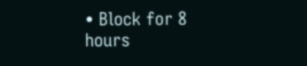• Block for 8 hours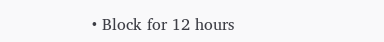• Block for 12 hours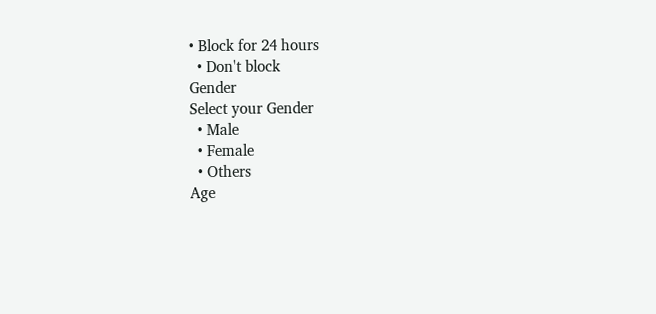• Block for 24 hours
  • Don't block
Gender
Select your Gender
  • Male
  • Female
  • Others
Age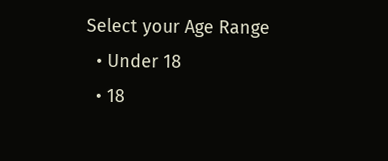Select your Age Range
  • Under 18
  • 18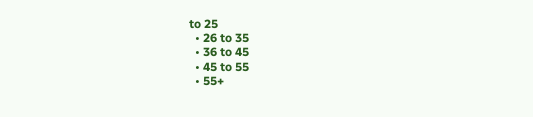to 25
  • 26 to 35
  • 36 to 45
  • 45 to 55
  • 55+